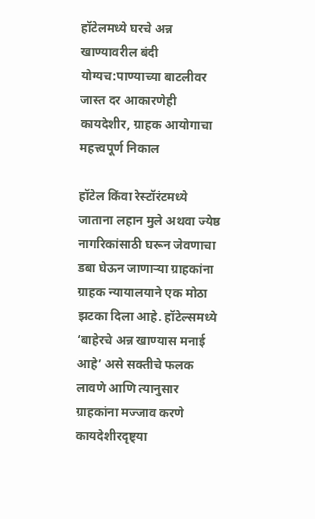हॉटेलमध्ये घरचे अन्न खाण्यावरील बंदी योग्यच:पाण्याच्या बाटलीवर जास्त दर आकारणेही कायदेशीर, ग्राहक आयोगाचा महत्त्वपूर्ण निकाल

हॉटेल किंवा रेस्टॉरंटमध्ये जाताना लहान मुले अथवा ज्येष्ठ नागरिकांसाठी घरून जेवणाचा डबा घेऊन जाणाऱ्या ग्राहकांना ग्राहक न्यायालयाने एक मोठा झटका दिला आहे. हॉटेल्समध्ये ‘बाहेरचे अन्न खाण्यास मनाई आहे’ असे सक्तीचे फलक लावणे आणि त्यानुसार ग्राहकांना मज्जाव करणे कायदेशीरदृष्ट्या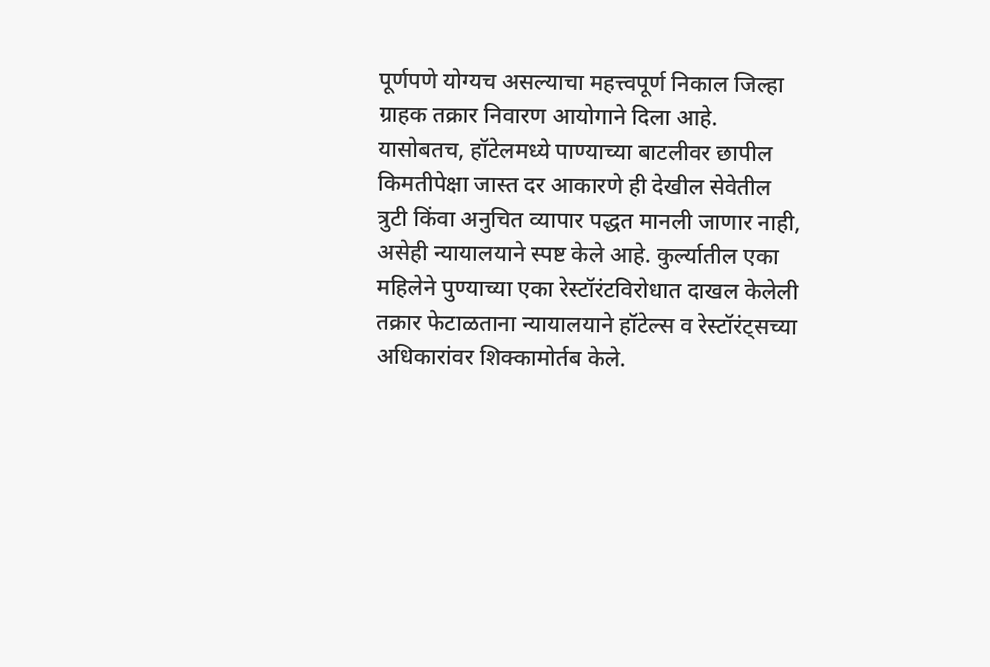पूर्णपणे योग्यच असल्याचा महत्त्वपूर्ण निकाल जिल्हा ग्राहक तक्रार निवारण आयोगाने दिला आहे. यासोबतच, हॉटेलमध्ये पाण्याच्या बाटलीवर छापील किमतीपेक्षा जास्त दर आकारणे ही देखील सेवेतील त्रुटी किंवा अनुचित व्यापार पद्धत मानली जाणार नाही, असेही न्यायालयाने स्पष्ट केले आहे. कुर्ल्यातील एका महिलेने पुण्याच्या एका रेस्टॉरंटविरोधात दाखल केलेली तक्रार फेटाळताना न्यायालयाने हॉटेल्स व रेस्टॉरंट्सच्या अधिकारांवर शिक्कामोर्तब केले.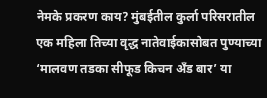नेमके प्रकरण काय? मुंबईतील कुर्ला परिसरातील एक महिला तिच्या वृद्ध नातेवाईकासोबत पुण्याच्या ‘मालवण तडका सीफूड किचन अँड बार’ या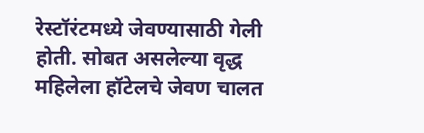रेस्टॉरंटमध्ये जेवण्यासाठी गेली होती. सोबत असलेल्या वृद्ध महिलेला हॉटेलचे जेवण चालत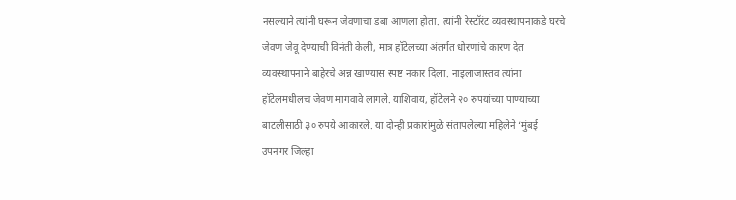नसल्याने त्यांनी घरून जेवणाचा डबा आणला होता. त्यांनी रेस्टॉरंट व्यवस्थापनाकडे घरचे जेवण जेवू देण्याची विनंती केली, मात्र हॉटेलच्या अंतर्गत धोरणांचे कारण देत व्यवस्थापनाने बाहेरचे अन्न खाण्यास स्पष्ट नकार दिला. नाइलाजास्तव त्यांना हॉटेलमधीलच जेवण मागवावे लागले. याशिवाय, हॉटेलने २० रुपयांच्या पाण्याच्या बाटलीसाठी ३० रुपये आकारले. या दोन्ही प्रकारांमुळे संतापलेल्या महिलेने ‘मुंबई उपनगर जिल्हा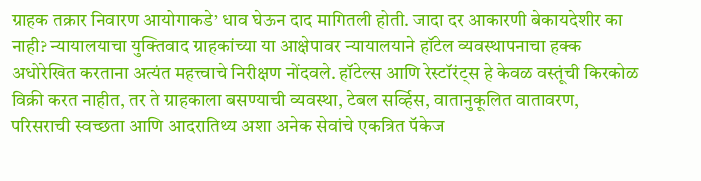ग्राहक तक्रार निवारण आयोगाकडे’ धाव घेऊन दाद मागितली होती. जादा दर आकारणी बेकायदेशीर का नाही? न्यायालयाचा युक्तिवाद ग्राहकांच्या या आक्षेपावर न्यायालयाने हॉटेल व्यवस्थापनाचा हक्क अधोरेखित करताना अत्यंत महत्त्वाचे निरीक्षण नोंदवले. हॉटेल्स आणि रेस्टॉरंट्स हे केवळ वस्तूंची किरकोळ विक्री करत नाहीत, तर ते ग्राहकाला बसण्याची व्यवस्था, टेबल सर्व्हिस, वातानुकूलित वातावरण, परिसराची स्वच्छता आणि आदरातिथ्य अशा अनेक सेवांचे एकत्रित पॅकेज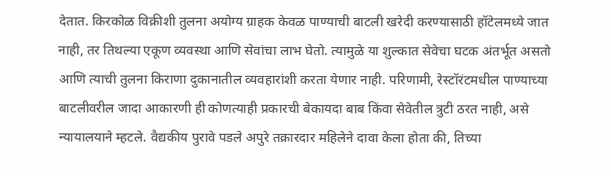देतात. किरकोळ विक्रीशी तुलना अयोग्य ग्राहक केवळ पाण्याची बाटली खरेदी करण्यासाठी हॉटेलमध्ये जात नाही, तर तिथल्या एकूण व्यवस्था आणि सेवांचा लाभ घेतो. त्यामुळे या शुल्कात सेवेचा घटक अंतर्भूत असतो आणि त्याची तुलना किराणा दुकानातील व्यवहारांशी करता येणार नाही. परिणामी, रेस्टॉरंटमधील पाण्याच्या बाटलीवरील जादा आकारणी ही कोणत्याही प्रकारची बेकायदा बाब किंवा सेवेतील त्रुटी ठरत नाही, असे न्यायालयाने म्हटले. वैद्यकीय पुरावे पडले अपुरे तक्रारदार महिलेने दावा केला होता की, तिच्या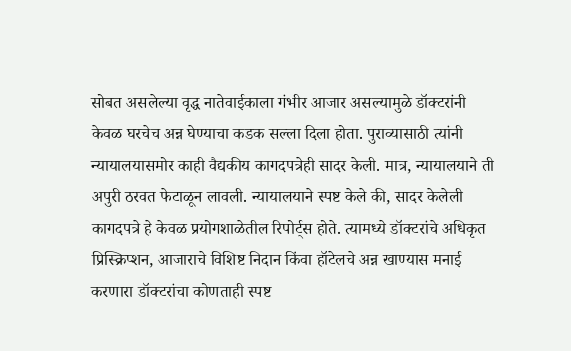सोबत असलेल्या वृद्ध नातेवाईकाला गंभीर आजार असल्यामुळे डॉक्टरांनी केवळ घरचेच अन्न घेण्याचा कडक सल्ला दिला होता. पुराव्यासाठी त्यांनी न्यायालयासमोर काही वैद्यकीय कागदपत्रेही सादर केली. मात्र, न्यायालयाने ती अपुरी ठरवत फेटाळून लावली. न्यायालयाने स्पष्ट केले की, सादर केलेली कागदपत्रे हे केवळ प्रयोगशाळेतील रिपोर्ट्स होते. त्यामध्ये डॉक्टरांचे अधिकृत प्रिस्क्रिप्शन, आजाराचे विशिष्ट निदान किंवा हॉटेलचे अन्न खाण्यास मनाई करणारा डॉक्टरांचा कोणताही स्पष्ट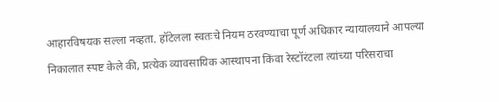आहारविषयक सल्ला नव्हता. हॉटेलला स्वतःचे नियम ठरवण्याचा पूर्ण अधिकार न्यायालयाने आपल्या निकालात स्पष्ट केले की, प्रत्येक व्यावसायिक आस्थापना किंवा रेस्टॉरंटला त्यांच्या परिसराचा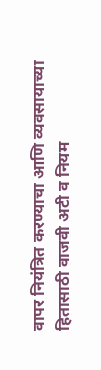वापर नियंत्रित करण्याचा आणि व्यवसायाच्या हितासाठी वाजवी अटी व नियम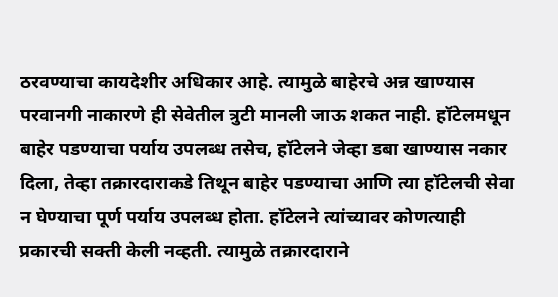ठरवण्याचा कायदेशीर अधिकार आहे. त्यामुळे बाहेरचे अन्न खाण्यास परवानगी नाकारणे ही सेवेतील त्रुटी मानली जाऊ शकत नाही. हॉटेलमधून बाहेर पडण्याचा पर्याय उपलब्ध तसेच, हॉटेलने जेव्हा डबा खाण्यास नकार दिला, तेव्हा तक्रारदाराकडे तिथून बाहेर पडण्याचा आणि त्या हॉटेलची सेवा न घेण्याचा पूर्ण पर्याय उपलब्ध होता. हॉटेलने त्यांच्यावर कोणत्याही प्रकारची सक्ती केली नव्हती. त्यामुळे तक्रारदाराने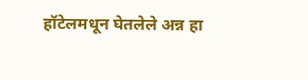हॉटेलमधून घेतलेले अन्न हा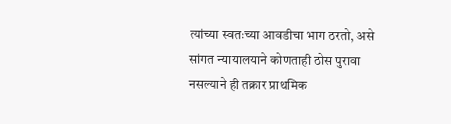त्यांच्या स्वतःच्या आवडीचा भाग ठरतो, असे सांगत न्यायालयाने कोणताही ठोस पुरावा नसल्याने ही तक्रार प्राथमिक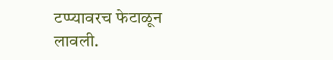टप्प्यावरच फेटाळून लावली.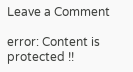Leave a Comment

error: Content is protected !!